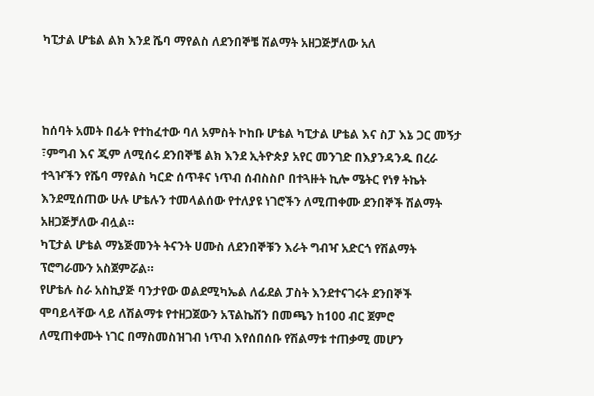ካፒታል ሆቴል ልክ እንደ ሼባ ማየልስ ለደንበኞቼ ሽልማት አዘጋጅቻለው አለ



ከሰባት አመት በፊት የተከፈተው ባለ አምስት ኮከቡ ሆቴል ካፒታል ሆቴል እና ስፓ እኔ ጋር መኝታ ፣ምግብ እና ጂም ለሚሰሩ ደንበኞቼ ልክ እንደ ኢትዮጵያ አየር መንገድ በእያንዳንዱ በረራ ተጓዦችን የሼባ ማየልስ ካርድ ሰጥቶና ነጥብ ሰብስስቦ በተጓዙት ኪሎ ሜትር የነፃ ትኬት እንደሚሰጠው ሁሉ ሆቴሉን ተመላልሰው የተለያዩ ነገሮችን ለሚጠቀሙ ደንበኞች ሽልማት አዘጋጅቻለው ብሏል።
ካፒታል ሆቴል ማኔጅመንት ትናንት ሀሙስ ለደንበኞቹን እራት ግብዣ አድርጎ የሽልማት ፕሮግራሙን አስጀምሯል።
የሆቴሉ ስራ አስኪያጅ ባንታየው ወልደሚካኤል ለፊደል ፓስት እንደተናገሩት ደንበኞች ሞባይላቸው ላይ ለሽልማቱ የተዘጋጀውን አፕልኬሽን በመጫን ከ100 ብር ጀምሮ ለሚጠቀሙት ነገር በማስመስዝገብ ነጥብ እየሰበሰቡ የሽልማቱ ተጠቃሚ መሆን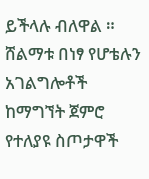ይችላሉ ብለዋል ።
ሸልማቱ በነፃ የሆቴሉን አገልግሎቶች ከማግኘት ጀምሮ የተለያዩ ስጦታዋች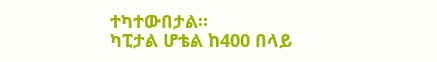ተካተውበታል።
ካፒታል ሆቴል ከ400 በላይ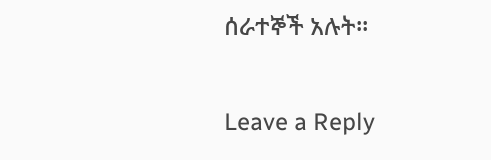ሰራተኞች አሉት።

Leave a Reply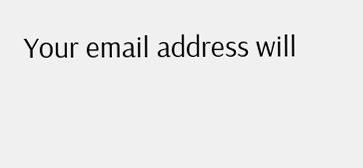Your email address will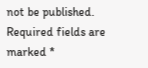not be published. Required fields are marked *